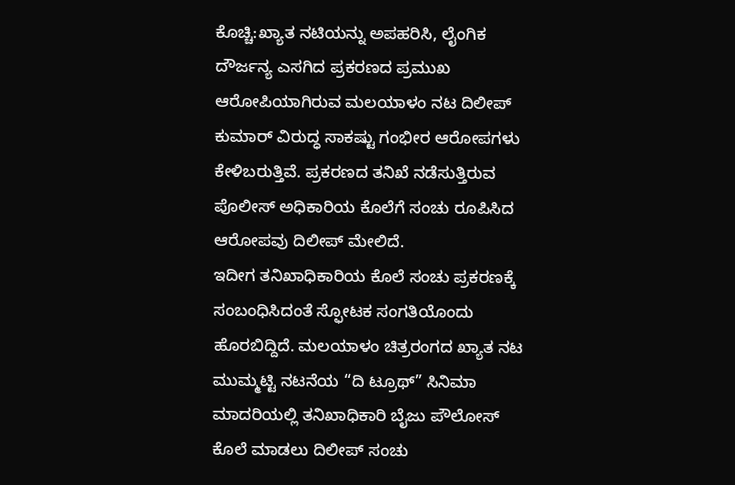ಕೊಚ್ಚಿ:ಖ್ಯಾತ ನಟಿಯನ್ನು ಅಪಹರಿಸಿ, ಲೈಂಗಿಕ ದೌರ್ಜನ್ಯ ಎಸಗಿದ ಪ್ರಕರಣದ ಪ್ರಮುಖ ಆರೋಪಿಯಾಗಿರುವ ಮಲಯಾಳಂ ನಟ ದಿಲೀಪ್ ಕುಮಾರ್ ವಿರುದ್ಧ ಸಾಕಷ್ಟು ಗಂಭೀರ ಆರೋಪಗಳು ಕೇಳಿಬರುತ್ತಿವೆ. ಪ್ರಕರಣದ ತನಿಖೆ ನಡೆಸುತ್ತಿರುವ ಪೊಲೀಸ್ ಅಧಿಕಾರಿಯ ಕೊಲೆಗೆ ಸಂಚು ರೂಪಿಸಿದ ಆರೋಪವು ದಿಲೀಪ್ ಮೇಲಿದೆ.
ಇದೀಗ ತನಿಖಾಧಿಕಾರಿಯ ಕೊಲೆ ಸಂಚು ಪ್ರಕರಣಕ್ಕೆ ಸಂಬಂಧಿಸಿದಂತೆ ಸ್ಫೋಟಕ ಸಂಗತಿಯೊಂದು ಹೊರಬಿದ್ದಿದೆ. ಮಲಯಾಳಂ ಚಿತ್ರರಂಗದ ಖ್ಯಾತ ನಟ ಮುಮ್ಮಟ್ಟಿ ನಟನೆಯ “ದಿ ಟ್ರೂಥ್” ಸಿನಿಮಾ ಮಾದರಿಯಲ್ಲಿ ತನಿಖಾಧಿಕಾರಿ ಬೈಜು ಪೌಲೋಸ್ ಕೊಲೆ ಮಾಡಲು ದಿಲೀಪ್ ಸಂಚು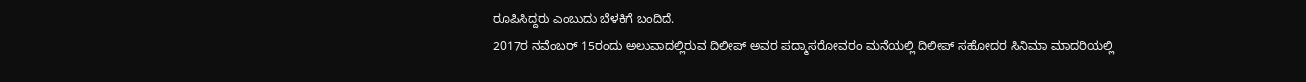ರೂಪಿಸಿದ್ದರು ಎಂಬುದು ಬೆಳಕಿಗೆ ಬಂದಿದೆ.
2017ರ ನವೆಂಬರ್ 15ರಂದು ಅಲುವಾದಲ್ಲಿರುವ ದಿಲೀಪ್ ಅವರ ಪದ್ಮಾಸರೋವರಂ ಮನೆಯಲ್ಲಿ ದಿಲೀಪ್ ಸಹೋದರ ಸಿನಿಮಾ ಮಾದರಿಯಲ್ಲಿ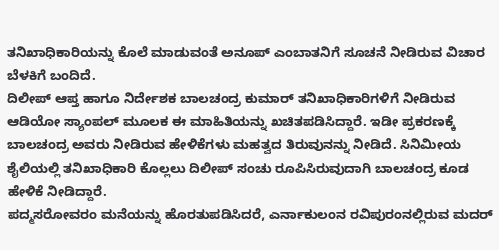ತನಿಖಾಧಿಕಾರಿಯನ್ನು ಕೊಲೆ ಮಾಡುವಂತೆ ಅನೂಪ್ ಎಂಬಾತನಿಗೆ ಸೂಚನೆ ನೀಡಿರುವ ವಿಚಾರ ಬೆಳಕಿಗೆ ಬಂದಿದೆ.
ದಿಲೀಪ್ ಆಪ್ತ ಹಾಗೂ ನಿರ್ದೇಶಕ ಬಾಲಚಂದ್ರ ಕುಮಾರ್ ತನಿಖಾಧಿಕಾರಿಗಳಿಗೆ ನೀಡಿರುವ ಆಡಿಯೋ ಸ್ಯಾಂಪಲ್ ಮೂಲಕ ಈ ಮಾಹಿತಿಯನ್ನು ಖಚಿತಪಡಿಸಿದ್ದಾರೆ. ಇಡೀ ಪ್ರಕರಣಕ್ಕೆ ಬಾಲಚಂದ್ರ ಅವರು ನೀಡಿರುವ ಹೇಳಿಕೆಗಳು ಮಹತ್ವದ ತಿರುವುನನ್ನು ನೀಡಿದೆ. ಸಿನಿಮೀಯ ಶೈಲಿಯಲ್ಲಿ ತನಿಖಾಧಿಕಾರಿ ಕೊಲ್ಲಲು ದಿಲೀಪ್ ಸಂಚು ರೂಪಿಸಿರುವುದಾಗಿ ಬಾಲಚಂದ್ರ ಕೂಡ ಹೇಳಿಕೆ ನೀಡಿದ್ದಾರೆ.
ಪದ್ಮಸರೋವರಂ ಮನೆಯನ್ನು ಹೊರತುಪಡಿಸಿದರೆ, ಎರ್ನಾಕುಲಂನ ರವಿಪುರಂನಲ್ಲಿರುವ ಮದರ್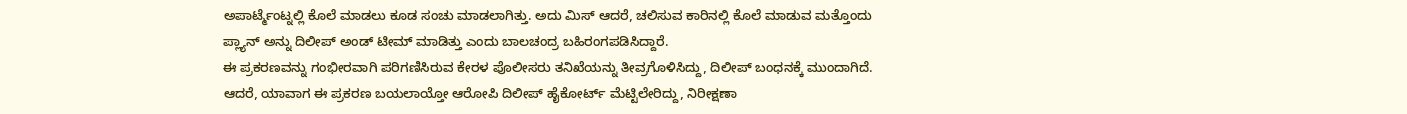ಅಪಾರ್ಟ್ಮೆಂಟ್ನಲ್ಲಿ ಕೊಲೆ ಮಾಡಲು ಕೂಡ ಸಂಚು ಮಾಡಲಾಗಿತ್ತು. ಅದು ಮಿಸ್ ಆದರೆ, ಚಲಿಸುವ ಕಾರಿನಲ್ಲಿ ಕೊಲೆ ಮಾಡುವ ಮತ್ತೊಂದು ಪ್ಲ್ಯಾನ್ ಅನ್ನು ದಿಲೀಪ್ ಅಂಡ್ ಟೀಮ್ ಮಾಡಿತ್ತು ಎಂದು ಬಾಲಚಂದ್ರ ಬಹಿರಂಗಪಡಿಸಿದ್ದಾರೆ.
ಈ ಪ್ರಕರಣವನ್ನು ಗಂಭೀರವಾಗಿ ಪರಿಗಣಿಸಿರುವ ಕೇರಳ ಪೊಲೀಸರು ತನಿಖೆಯನ್ನು ತೀವ್ರಗೊಳಿಸಿದ್ದು, ದಿಲೀಪ್ ಬಂಧನಕ್ಕೆ ಮುಂದಾಗಿದೆ. ಆದರೆ, ಯಾವಾಗ ಈ ಪ್ರಕರಣ ಬಯಲಾಯ್ತೋ ಆರೋಪಿ ದಿಲೀಪ್ ಹೈಕೋರ್ಟ್ ಮೆಟ್ಟಿಲೇರಿದ್ದು, ನಿರೀಕ್ಷಣಾ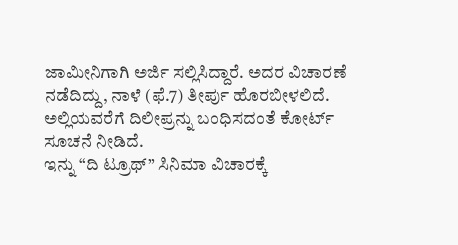ಜಾಮೀನಿಗಾಗಿ ಅರ್ಜಿ ಸಲ್ಲಿಸಿದ್ದಾರೆ. ಅದರ ವಿಚಾರಣೆ ನಡೆದಿದ್ದು, ನಾಳೆ (ಫೆ.7) ತೀರ್ಪು ಹೊರಬೀಳಲಿದೆ. ಅಲ್ಲಿಯವರೆಗೆ ದಿಲೀಪ್ರನ್ನು ಬಂಧಿಸದಂತೆ ಕೋರ್ಟ್ ಸೂಚನೆ ನೀಡಿದೆ.
ಇನ್ನು “ದಿ ಟ್ರೂಥ್” ಸಿನಿಮಾ ವಿಚಾರಕ್ಕೆ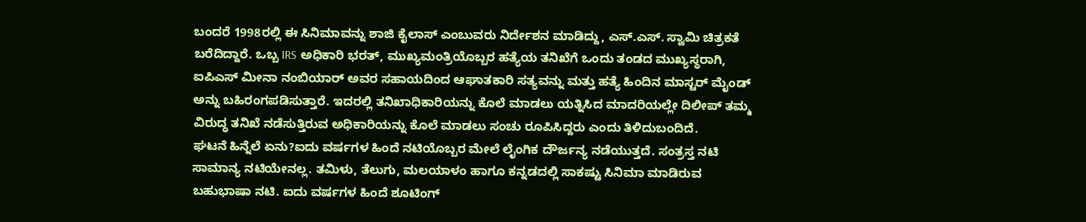ಬಂದರೆ 1998ರಲ್ಲಿ ಈ ಸಿನಿಮಾವನ್ನು ಶಾಜಿ ಕೈಲಾಸ್ ಎಂಬುವರು ನಿರ್ದೇಶನ ಮಾಡಿದ್ದು, ಎಸ್.ಎಸ್. ಸ್ವಾಮಿ ಚಿತ್ರಕತೆ ಬರೆದಿದ್ದಾರೆ. ಒಬ್ಬ IRS ಅಧಿಕಾರಿ ಭರತ್, ಮುಖ್ಯಮಂತ್ರಿಯೊಬ್ಬರ ಹತ್ಯೆಯ ತನಿಖೆಗೆ ಒಂದು ತಂಡದ ಮುಖ್ಯಸ್ಥರಾಗಿ, ಐಪಿಎಸ್ ಮೀನಾ ನಂಬಿಯಾರ್ ಅವರ ಸಹಾಯದಿಂದ ಆಘಾತಕಾರಿ ಸತ್ಯವನ್ನು ಮತ್ತು ಹತ್ಯೆ ಹಿಂದಿನ ಮಾಸ್ಟರ್ ಮೈಂಡ್ ಅನ್ನು ಬಹಿರಂಗಪಡಿಸುತ್ತಾರೆ. ಇದರಲ್ಲಿ ತನಿಖಾಧಿಕಾರಿಯನ್ನು ಕೊಲೆ ಮಾಡಲು ಯತ್ನಿಸಿದ ಮಾದರಿಯಲ್ಲೇ ದಿಲೀಪ್ ತಮ್ಮ ವಿರುದ್ಧ ತನಿಖೆ ನಡೆಸುತ್ತಿರುವ ಅಧಿಕಾರಿಯನ್ನು ಕೊಲೆ ಮಾಡಲು ಸಂಚು ರೂಪಿಸಿದ್ದರು ಎಂದು ತಿಳಿದುಬಂದಿದೆ.
ಘಟನೆ ಹಿನ್ನೆಲೆ ಏನು?ಐದು ವರ್ಷಗಳ ಹಿಂದೆ ನಟಿಯೊಬ್ಬರ ಮೇಲೆ ಲೈಂಗಿಕ ದೌರ್ಜನ್ಯ ನಡೆಯುತ್ತದೆ. ಸಂತ್ರಸ್ತ ನಟಿ ಸಾಮಾನ್ಯ ನಟಿಯೇನಲ್ಲ. ತಮಿಳು, ತೆಲುಗು, ಮಲಯಾಳಂ ಹಾಗೂ ಕನ್ನಡದಲ್ಲಿ ಸಾಕಷ್ಟು ಸಿನಿಮಾ ಮಾಡಿರುವ ಬಹುಭಾಷಾ ನಟಿ. ಐದು ವರ್ಷಗಳ ಹಿಂದೆ ಶೂಟಿಂಗ್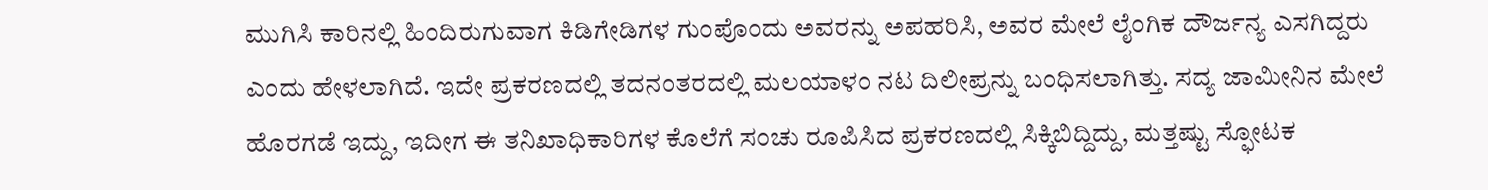ಮುಗಿಸಿ ಕಾರಿನಲ್ಲಿ ಹಿಂದಿರುಗುವಾಗ ಕಿಡಿಗೇಡಿಗಳ ಗುಂಪೊಂದು ಅವರನ್ನು ಅಪಹರಿಸಿ, ಅವರ ಮೇಲೆ ಲೈಂಗಿಕ ದೌರ್ಜನ್ಯ ಎಸಗಿದ್ದರು ಎಂದು ಹೇಳಲಾಗಿದೆ. ಇದೇ ಪ್ರಕರಣದಲ್ಲಿ ತದನಂತರದಲ್ಲಿ ಮಲಯಾಳಂ ನಟ ದಿಲೀಪ್ರನ್ನು ಬಂಧಿಸಲಾಗಿತ್ತು. ಸದ್ಯ ಜಾಮೀನಿನ ಮೇಲೆ ಹೊರಗಡೆ ಇದ್ದು, ಇದೀಗ ಈ ತನಿಖಾಧಿಕಾರಿಗಳ ಕೊಲೆಗೆ ಸಂಚು ರೂಪಿಸಿದ ಪ್ರಕರಣದಲ್ಲಿ ಸಿಕ್ಕಿಬಿದ್ದಿದ್ದು, ಮತ್ತಷ್ಟು ಸ್ಫೋಟಕ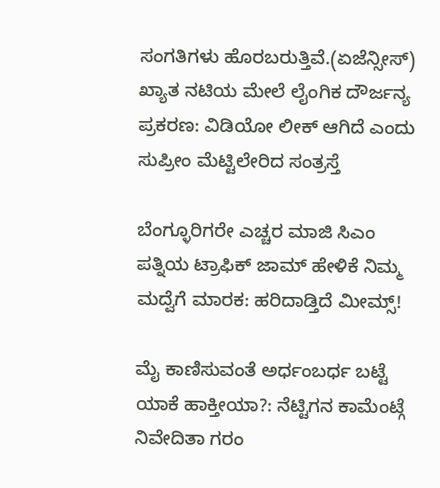ಸಂಗತಿಗಳು ಹೊರಬರುತ್ತಿವೆ.(ಏಜೆನ್ಸೀಸ್)
ಖ್ಯಾತ ನಟಿಯ ಮೇಲೆ ಲೈಂಗಿಕ ದೌರ್ಜನ್ಯ ಪ್ರಕರಣ: ವಿಡಿಯೋ ಲೀಕ್ ಆಗಿದೆ ಎಂದು ಸುಪ್ರೀಂ ಮೆಟ್ಟಿಲೇರಿದ ಸಂತ್ರಸ್ತೆ

ಬೆಂಗ್ಳೂರಿಗರೇ ಎಚ್ಚರ ಮಾಜಿ ಸಿಎಂ ಪತ್ನಿಯ ಟ್ರಾಫಿಕ್ ಜಾಮ್ ಹೇಳಿಕೆ ನಿಮ್ಮ ಮದ್ವೆಗೆ ಮಾರಕ: ಹರಿದಾಡ್ತಿದೆ ಮೀಮ್ಸ್!

ಮೈ ಕಾಣಿಸುವಂತೆ ಅರ್ಧಂಬರ್ಧ ಬಟ್ಟೆ ಯಾಕೆ ಹಾಕ್ತೀಯಾ?: ನೆಟ್ಟಿಗನ ಕಾಮೆಂಟ್ಗೆ ನಿವೇದಿತಾ ಗರಂ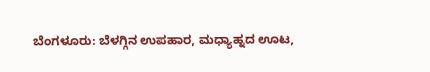ಬೆಂಗಳೂರು: ಬೆಳಗ್ಗಿನ ಉಪಹಾರ, ಮಧ್ಯಾಹ್ನದ ಊಟ,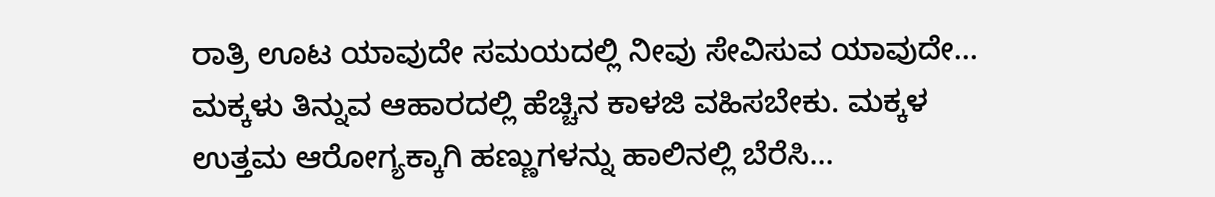ರಾತ್ರಿ ಊಟ ಯಾವುದೇ ಸಮಯದಲ್ಲಿ ನೀವು ಸೇವಿಸುವ ಯಾವುದೇ…
ಮಕ್ಕಳು ತಿನ್ನುವ ಆಹಾರದಲ್ಲಿ ಹೆಚ್ಚಿನ ಕಾಳಜಿ ವಹಿಸಬೇಕು. ಮಕ್ಕಳ ಉತ್ತಮ ಆರೋಗ್ಯಕ್ಕಾಗಿ ಹಣ್ಣುಗಳನ್ನು ಹಾಲಿನಲ್ಲಿ ಬೆರೆಸಿ…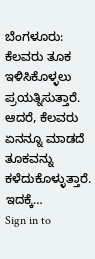ಬೆಂಗಳೂರು: ಕೆಲವರು ತೂಕ ಇಳಿಸಿಕೊಳ್ಳಲು ಪ್ರಯತ್ನಿಸುತ್ತಾರೆ. ಆದರೆ, ಕೆಲವರು ಏನನ್ನೂ ಮಾಡದೆ ತೂಕವನ್ನು ಕಳೆದುಕೊಳ್ಳುತ್ತಾರೆ. ಇದಕ್ಕೆ…
Sign in to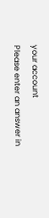your account
Please enter an answer in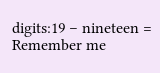digits:19 − nineteen =
Remember me